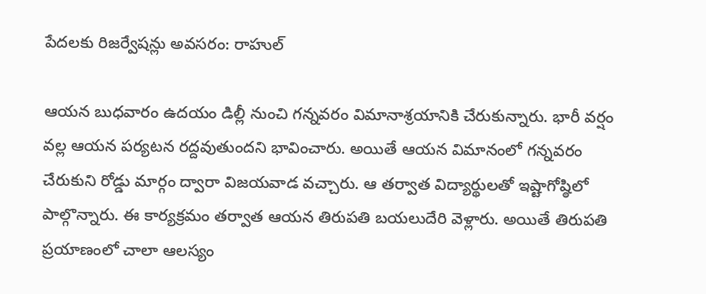పేదలకు రిజర్వేషన్లు అవసరం: రాహుల్

ఆయన బుధవారం ఉదయం డిల్లీ నుంచి గన్నవరం విమానాశ్రయానికి చేరుకున్నారు. భారీ వర్షం వల్ల ఆయన పర్యటన రద్దవుతుందని భావించారు. అయితే ఆయన విమానంలో గన్నవరం చేరుకుని రోడ్డు మార్గం ద్వారా విజయవాడ వచ్చారు. ఆ తర్వాత విద్యార్థులతో ఇష్టాగోష్ఠిలో పాల్గొన్నారు. ఈ కార్యక్రమం తర్వాత ఆయన తిరుపతి బయలుదేరి వెళ్లారు. అయితే తిరుపతి ప్రయాణంలో చాలా ఆలస్యం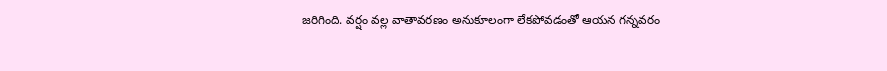జరిగింది. వర్షం వల్ల వాతావరణం అనుకూలంగా లేకపోవడంతో ఆయన గన్నవరం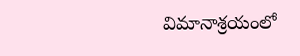విమానాశ్రయంలో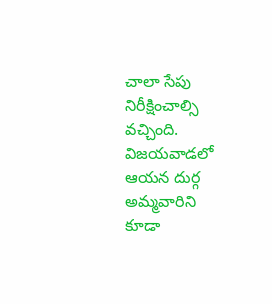చాలా సేపు నిరీక్షించాల్సి వచ్చింది. విజయవాడలో ఆయన దుర్గ అమ్మవారిని కూడా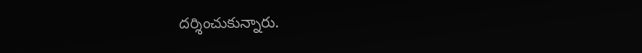దర్శించుకున్నారు.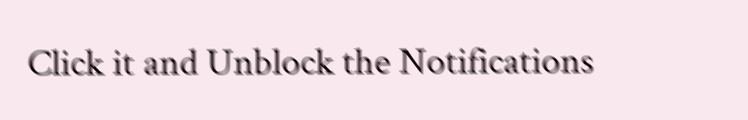Click it and Unblock the Notifications